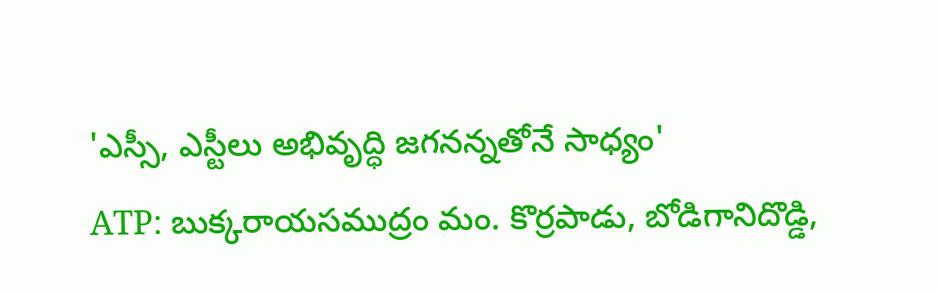'ఎస్సీ, ఎస్టీలు అభివృద్ధి జగనన్నతోనే సాధ్యం'
ATP: బుక్కరాయసముద్రం మం. కొర్రపాడు, బోడిగానిదొడ్డి,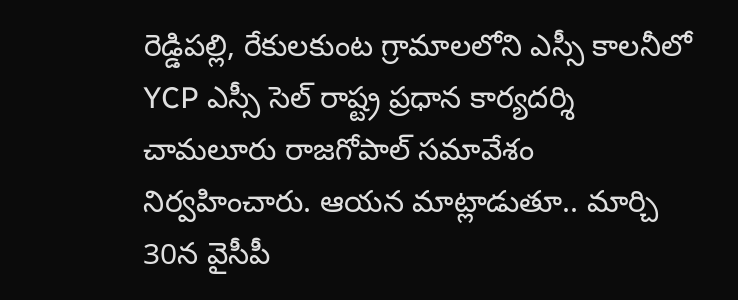రెడ్డిపల్లి, రేకులకుంట గ్రామాలలోని ఎస్సీ కాలనీలో YCP ఎస్సీ సెల్ రాష్ట్ర ప్రధాన కార్యదర్శి చామలూరు రాజగోపాల్ సమావేశం నిర్వహించారు. ఆయన మాట్లాడుతూ.. మార్చి 30న వైసీపీ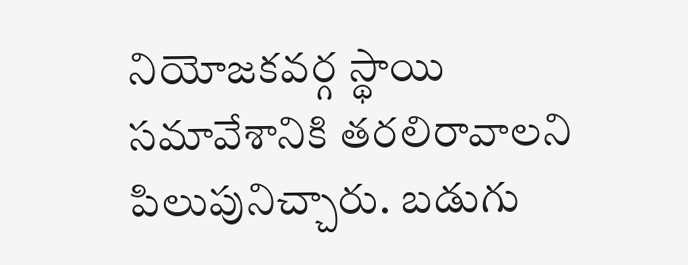నియోజకవర్గ స్థాయి సమావేశానికి తరలిరావాలని పిలుపునిచ్చారు. బడుగు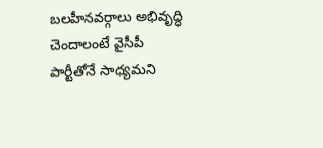బలహీనవర్గాలు అభివృద్ధి చెందాలంటే వైసీపీ పార్టీతోనే సాధ్యమని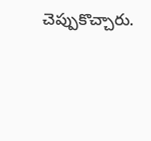చెప్పుకొచ్చారు.